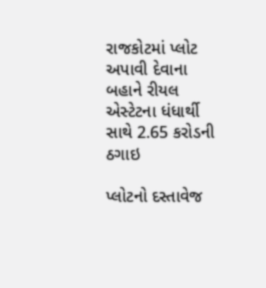રાજકોટમાં પ્લોટ અપાવી દેવાના બહાને રીયલ એસ્ટેટના ધંધાર્થી સાથે 2.65 કરોડની ઠગાઇ

પ્લોટનો દસ્તાવેજ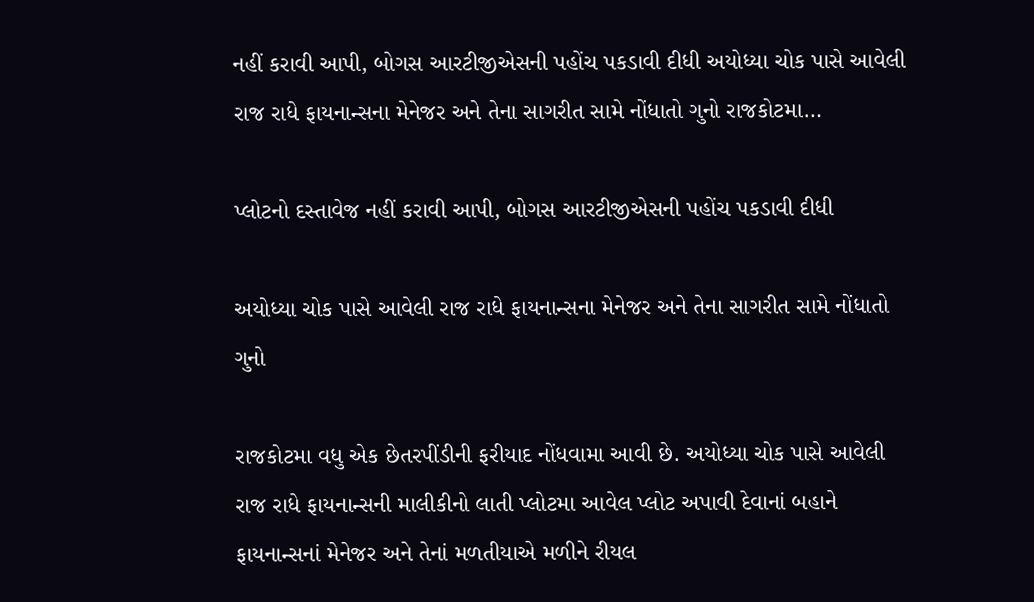નહીં કરાવી આપી, બોગસ આરટીજીએસની પહોંચ પકડાવી દીધી અયોધ્યા ચોક પાસે આવેલી રાજ રાધે ફાયનાન્સના મેનેજર અને તેના સાગરીત સામે નોંધાતો ગુનો રાજકોટમા…

પ્લોટનો દસ્તાવેજ નહીં કરાવી આપી, બોગસ આરટીજીએસની પહોંચ પકડાવી દીધી

અયોધ્યા ચોક પાસે આવેલી રાજ રાધે ફાયનાન્સના મેનેજર અને તેના સાગરીત સામે નોંધાતો ગુનો

રાજકોટમા વધુ એક છેતરપીંડીની ફરીયાદ નોંધવામા આવી છે. અયોધ્યા ચોક પાસે આવેલી રાજ રાધે ફાયનાન્સની માલીકીનો લાતી પ્લોટમા આવેલ પ્લોટ અપાવી દેવાનાં બહાને ફાયનાન્સનાં મેનેજર અને તેનાં મળતીયાએ મળીને રીયલ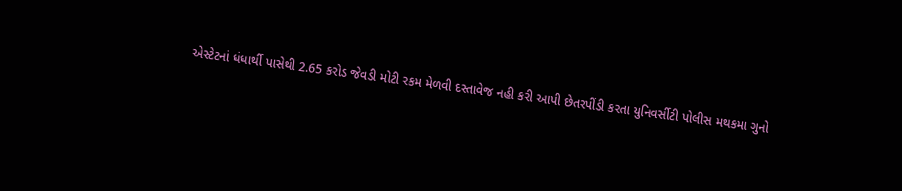એસ્ટેટનાં ધંધાર્થી પાસેથી 2.65 કરોડ જેવડી મોટી રકમ મેળવી દસ્તાવેજ નહી કરી આપી છેતરપીંડી કરતા યુનિવર્સીટી પોલીસ મથકમા ગુનો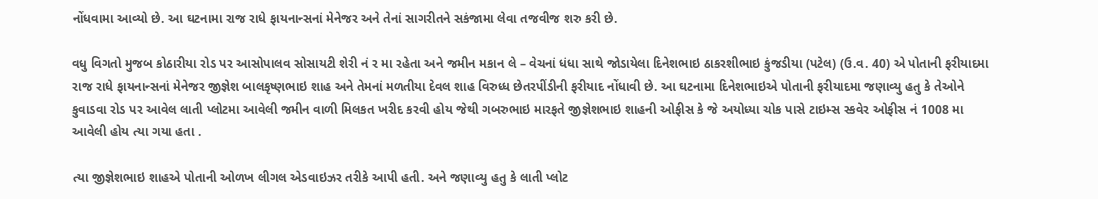નોંધવામા આવ્યો છે. આ ઘટનામા રાજ રાધે ફાયનાન્સનાં મેનેજર અને તેનાં સાગરીતને સકંજામા લેવા તજવીજ શરુ કરી છે.

વધુ વિગતો મુજબ કોઠારીયા રોડ પર આસોપાલવ સોસાયટી શેરી નં ર મા રહેતા અને જમીન મકાન લે – વેચનાં ધંધા સાથે જોડાયેલા દિનેશભાઇ ઠાકરશીભાઇ કુંજડીયા (પટેલ) (ઉ.વ. 40) એ પોતાની ફરીયાદમા રાજ રાધે ફાયનાન્સનાં મેનેજર જીજ્ઞેશ બાલકૃષ્ણભાઇ શાહ અને તેમનાં મળતીયા દેવલ શાહ વિરુધ્ધ છેતરપીંડીની ફરીયાદ નોંધાવી છે. આ ઘટનામા દિનેશભાઇએ પોતાની ફરીયાદમા જણાવ્યુ હતુ કે તેઓને કુવાડવા રોડ પર આવેલ લાતી પ્લોટમા આવેલી જમીન વાળી મિલકત ખરીદ કરવી હોય જેથી ગબરુભાઇ મારફતે જીજ્ઞેશભાઇ શાહની ઓફીસ કે જે અયોધ્યા ચોક પાસે ટાઇમ્સ સ્કવેર ઓફીસ નં 1008 મા આવેલી હોય ત્યા ગયા હતા .

ત્યા જીજ્ઞેશભાઇ શાહએ પોતાની ઓળખ લીગલ એડવાઇઝર તરીકે આપી હતી. અને જણાવ્યુ હતુ કે લાતી પ્લોટ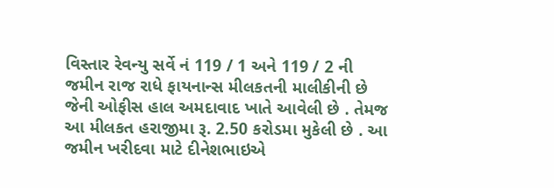વિસ્તાર રેવન્યુ સર્વે નં 119 / 1 અને 119 / 2 ની જમીન રાજ રાધે ફાયનાન્સ મીલકતની માલીકીની છે જેની ઓફીસ હાલ અમદાવાદ ખાતે આવેલી છે . તેમજ આ મીલકત હરાજીમા રૂ. 2.50 કરોડમા મુકેલી છે . આ જમીન ખરીદવા માટે દીનેશભાઇએ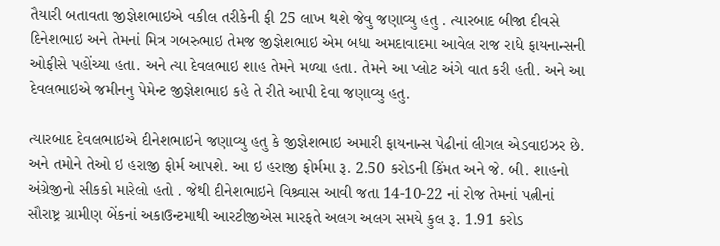તૈયારી બતાવતા જીજ્ઞેશભાઇએ વકીલ તરીકેની ફી 25 લાખ થશે જેવુ જણાવ્યુ હતુ . ત્યારબાદ બીજા દીવસે દિનેશભાઇ અને તેમનાં મિત્ર ગબરુભાઇ તેમજ જીજ્ઞેશભાઇ એમ બધા અમદાવાદમા આવેલ રાજ રાધે ફાયનાન્સની ઓફીસે પહોંચ્યા હતા. અને ત્યા દેવલભાઇ શાહ તેમને મળ્યા હતા. તેમને આ પ્લોટ અંગે વાત કરી હતી. અને આ દેવલભાઇએ જમીનનુ પેમેન્ટ જીજ્ઞેશભાઇ કહે તે રીતે આપી દેવા જણાવ્યુ હતુ.

ત્યારબાદ દેવલભાઇએ દીનેશભાઇને જણાવ્યુ હતુ કે જીજ્ઞેશભાઇ અમારી ફાયનાન્સ પેઢીનાં લીગલ એડવાઇઝર છે. અને તમોને તેઓ ઇ હરાજી ફોર્મ આપશે. આ ઇ હરાજી ફોર્મમા રૂ. 2.50 કરોડની કિંમત અને જે. બી. શાહનો અંગ્રેજીનો સીકકો મારેલો હતો . જેથી દીનેશભાઇને વિશ્ર્વાસ આવી જતા 14-10-22 નાં રોજ તેમનાં પત્નીનાં સૌરાષ્ટ્ર ગ્રામીણ બેંકનાં અકાઉન્ટમાથી આરટીજીએસ મારફતે અલગ અલગ સમયે કુલ રૂ. 1.91 કરોડ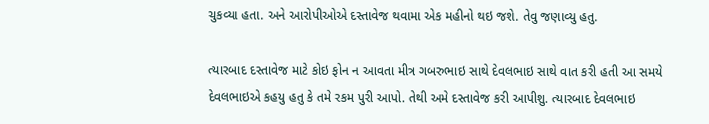ચુકવ્યા હતા. અને આરોપીઓએ દસ્તાવેજ થવામા એક મહીનો થઇ જશે. તેવુ જણાવ્યુ હતુ.

ત્યારબાદ દસ્તાવેજ માટે કોઇ ફોન ન આવતા મીત્ર ગબરુભાઇ સાથે દેવલભાઇ સાથે વાત કરી હતી આ સમયે દેવલભાઇએ કહયુ હતુ કે તમે રકમ પુરી આપો. તેથી અમે દસ્તાવેજ કરી આપીશુ. ત્યારબાદ દેવલભાઇ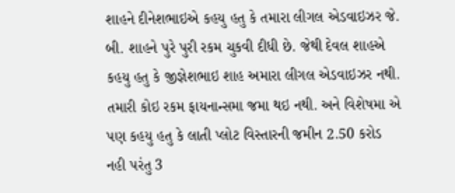શાહને દીનેશભાઇએ કહયુ હતુ કે તમારા લીગલ એડવાઇઝર જે. બી. શાહને પુરે પુરી રકમ ચુકવી દીધી છે. જેથી દેવલ શાહએ કહયુ હતુ કે જીજ્ઞેશભાઇ શાહ અમારા લીગલ એડવાઇઝર નથી. તમારી કોઇ રકમ ફાયનાન્સમા જમા થઇ નથી. અને વિશેષમા એ પણ કહયુ હતુ કે લાતી પ્લોટ વિસ્તારની જમીન 2.50 કરોડ નહી પરંતુ 3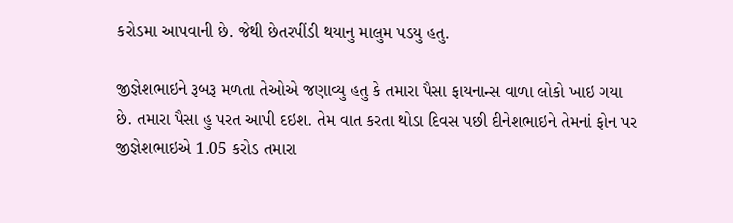કરોડમા આપવાની છે. જેથી છેતરપીંડી થયાનુ માલુમ પડયુ હતુ.

જીજ્ઞેશભાઇને રૂબરૂ મળતા તેઓએ જણાવ્યુ હતુ કે તમારા પૈસા ફાયનાન્સ વાળા લોકો ખાઇ ગયા છે. તમારા પૈસા હુ પરત આપી દઇશ. તેમ વાત કરતા થોડા દિવસ પછી દીનેશભાઇને તેમનાં ફોન પર જીજ્ઞેશભાઇએ 1.05 કરોડ તમારા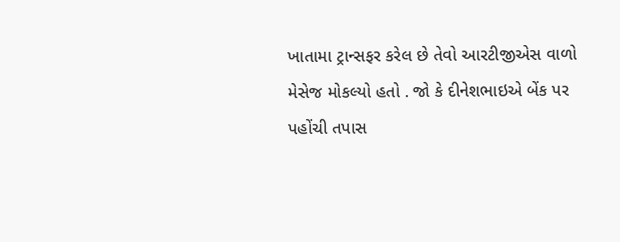ખાતામા ટ્રાન્સફર કરેલ છે તેવો આરટીજીએસ વાળો મેસેજ મોકલ્યો હતો . જો કે દીનેશભાઇએ બેંક પર પહોંચી તપાસ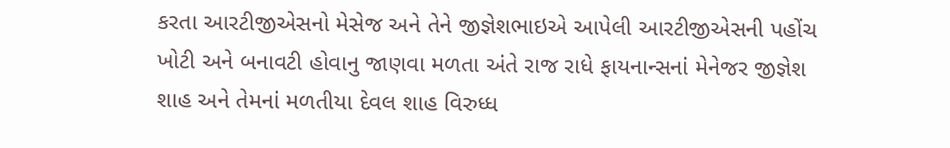કરતા આરટીજીએસનો મેસેજ અને તેને જીજ્ઞેશભાઇએ આપેલી આરટીજીએસની પહોંચ ખોટી અને બનાવટી હોવાનુ જાણવા મળતા અંતે રાજ રાધે ફાયનાન્સનાં મેનેજર જીજ્ઞેશ શાહ અને તેમનાં મળતીયા દેવલ શાહ વિરુધ્ધ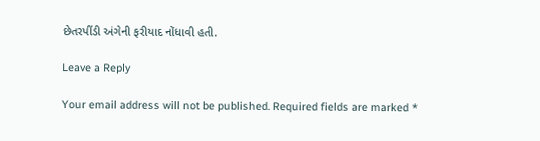છેતરપીંડી અંગેની ફરીયાદ નોંધાવી હતી.

Leave a Reply

Your email address will not be published. Required fields are marked *